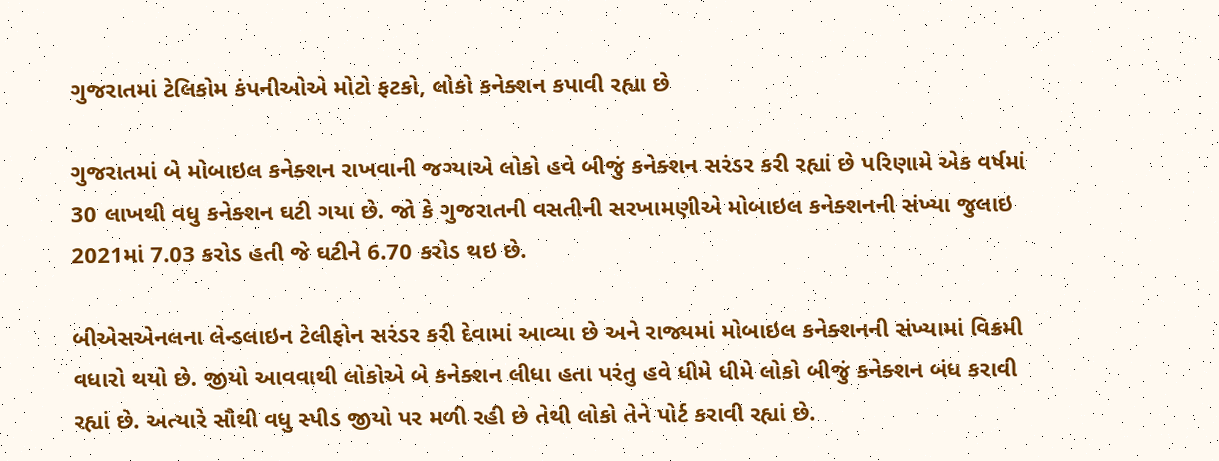ગુજરાતમાં ટેલિકોમ કંપનીઓએ મોટો ફટકો, લોકો કનેક્શન કપાવી રહ્યા છે

ગુજરાતમાં બે મોબાઇલ કનેક્શન રાખવાની જગ્યાએ લોકો હવે બીજું કનેક્શન સરંડર કરી રહ્યાં છે પરિણામે એક વર્ષમાં 30 લાખથી વધુ કનેક્શન ઘટી ગયા છે. જો કે ગુજરાતની વસતીની સરખામણીએ મોબાઇલ કનેક્શનની સંખ્યા જુલાઇ 2021માં 7.03 કરોડ હતી જે ઘટીને 6.70 કરોડ થઇ છે.

બીએસએનલના લેન્ડલાઇન ટેલીફોન સરંડર કરી દેવામાં આવ્યા છે અને રાજ્યમાં મોબાઇલ કનેક્શનની સંખ્યામાં વિક્રમી વધારો થયો છે. જીયો આવવાથી લોકોએ બે કનેક્શન લીધા હતા પરંતુ હવે ધીમે ધીમે લોકો બીજું કનેક્શન બંધ કરાવી રહ્યાં છે. અત્યારે સૌથી વધુ સ્પીડ જીયો પર મળી રહી છે તેથી લોકો તેને પોર્ટ કરાવી રહ્યાં છે.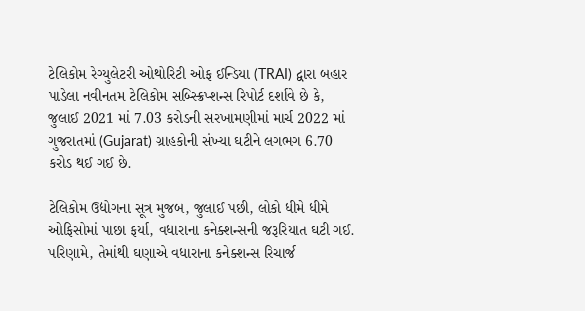ટેલિકોમ રેગ્યુલેટરી ઓથોરિટી ઓફ ઈન્ડિયા (TRAI) દ્વારા બહાર પાડેલા નવીનતમ ટેલિકોમ સબ્સ્ક્રિપ્શન્સ રિપોર્ટ દર્શાવે છે કે, જુલાઈ 2021 માં 7.03 કરોડની સરખામણીમાં માર્ચ 2022 માં ગુજરાતમાં (Gujarat) ગ્રાહકોની સંખ્યા ઘટીને લગભગ 6.70 કરોડ થઈ ગઈ છે.

ટેલિકોમ ઉદ્યોગના સૂત્ર મુજબ, જુલાઈ પછી, લોકો ધીમે ધીમે ઓફિસોમાં પાછા ફર્યા, વધારાના કનેક્શન્સની જરૂરિયાત ઘટી ગઈ. પરિણામે, તેમાંથી ઘણાએ વધારાના કનેક્શન્સ રિચાર્જ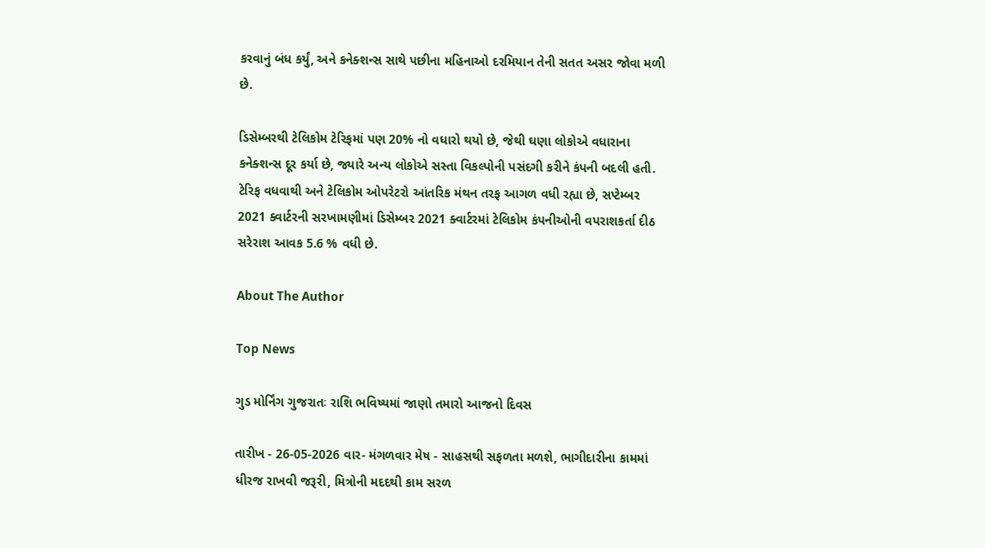કરવાનું બંધ કર્યું, અને કનેક્શન્સ સાથે પછીના મહિનાઓ દરમિયાન તેની સતત અસર જોવા મળી છે.

ડિસેમ્બરથી ટેલિકોમ ટેરિફમાં પણ 20% નો વધારો થયો છે, જેથી ઘણા લોકોએ વધારાના કનેક્શન્સ દૂર કર્યા છે, જ્યારે અન્ય લોકોએ સસ્તા વિકલ્પોની પસંદગી કરીને કંપની બદલી હતી. ટેરિફ વધવાથી અને ટેલિકોમ ઓપરેટરો આંતરિક મંથન તરફ આગળ વધી રહ્યા છે, સપ્ટેમ્બર 2021 ક્વાર્ટરની સરખામણીમાં ડિસેમ્બર 2021 ક્વાર્ટરમાં ટેલિકોમ કંપનીઓની વપરાશકર્તા દીઠ સરેરાશ આવક 5.6 % વધી છે.

About The Author

Top News

ગુડ મોર્નિંગ ગુજરાતઃ રાશિ ભવિષ્યમાં જાણો તમારો આજનો દિવસ

તારીખ - 26-05-2026 વાર- મંગળવાર મેષ - સાહસથી સફળતા મળશે, ભાગીદારીના કામમાં ધીરજ રાખવી જરૂરી, મિત્રોની મદદથી કામ સરળ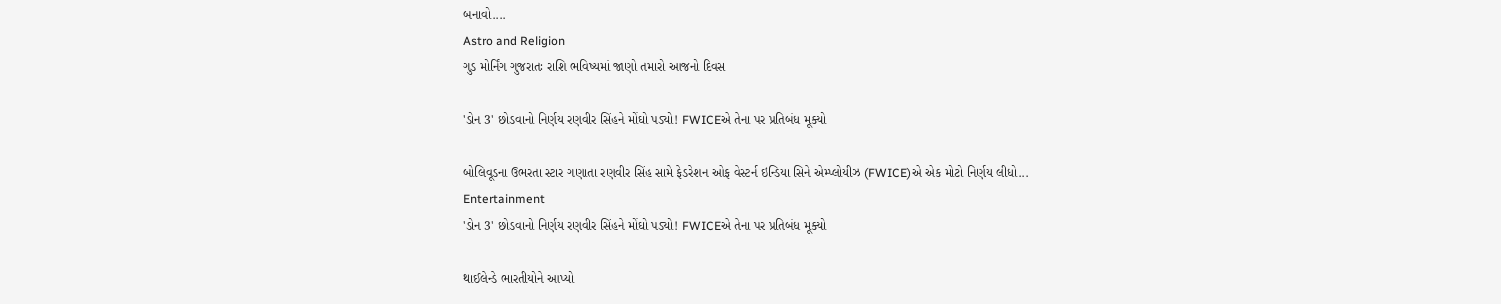બનાવો....
Astro and Religion
ગુડ મોર્નિંગ ગુજરાતઃ રાશિ ભવિષ્યમાં જાણો તમારો આજનો દિવસ

'ડોન 3' છોડવાનો નિર્ણય રણવીર સિંહને મોંઘો પડ્યો! FWICEએ તેના પર પ્રતિબંધ મૂક્યો

બોલિવૂડના ઉભરતા સ્ટાર ગણાતા રણવીર સિંહ સામે ફેડરેશન ઓફ વેસ્ટર્ન ઇન્ડિયા સિને એમ્પ્લોયીઝ (FWICE)એ એક મોટો નિર્ણય લીધો...
Entertainment
'ડોન 3' છોડવાનો નિર્ણય રણવીર સિંહને મોંઘો પડ્યો! FWICEએ તેના પર પ્રતિબંધ મૂક્યો

થાઈલેન્ડે ભારતીયોને આપ્યો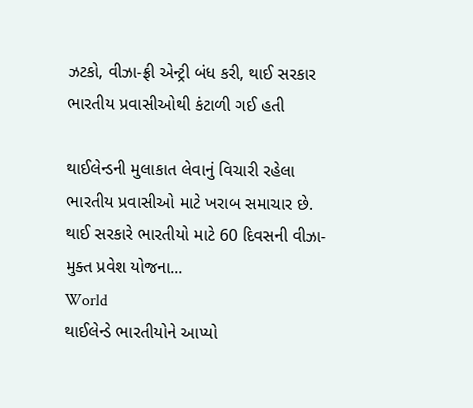ઝટકો, વીઝા-ફ્રી એન્ટ્રી બંધ કરી, થાઈ સરકાર ભારતીય પ્રવાસીઓથી કંટાળી ગઈ હતી

થાઈલેન્ડની મુલાકાત લેવાનું વિચારી રહેલા ભારતીય પ્રવાસીઓ માટે ખરાબ સમાચાર છે. થાઈ સરકારે ભારતીયો માટે 60 દિવસની વીઝા-મુક્ત પ્રવેશ યોજના...
World
થાઈલેન્ડે ભારતીયોને આપ્યો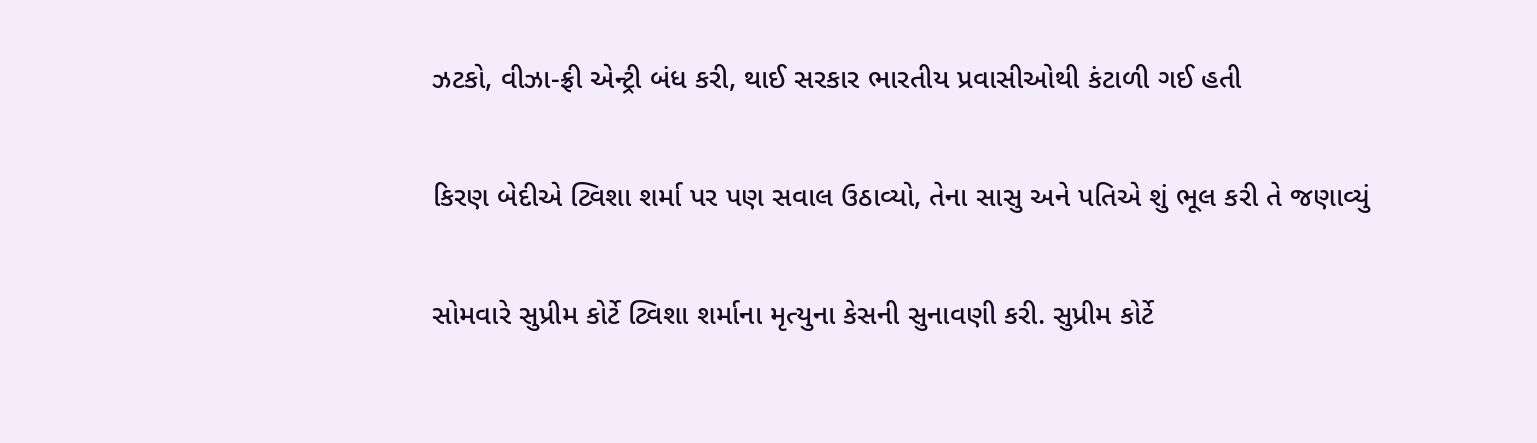ઝટકો, વીઝા-ફ્રી એન્ટ્રી બંધ કરી, થાઈ સરકાર ભારતીય પ્રવાસીઓથી કંટાળી ગઈ હતી

કિરણ બેદીએ ટ્વિશા શર્મા પર પણ સવાલ ઉઠાવ્યો, તેના સાસુ અને પતિએ શું ભૂલ કરી તે જણાવ્યું

સોમવારે સુપ્રીમ કોર્ટે ટ્વિશા શર્માના મૃત્યુના કેસની સુનાવણી કરી. સુપ્રીમ કોર્ટે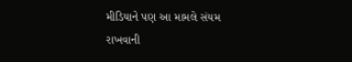મીડિયાને પણ આ મામલે સંયમ રાખવાની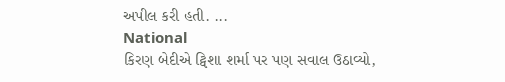અપીલ કરી હતી. ...
National
કિરણ બેદીએ ટ્વિશા શર્મા પર પણ સવાલ ઉઠાવ્યો,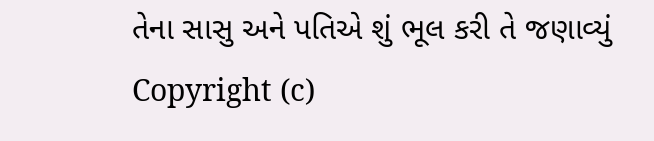તેના સાસુ અને પતિએ શું ભૂલ કરી તે જણાવ્યું
Copyright (c)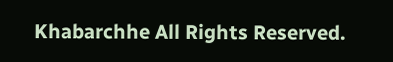Khabarchhe All Rights Reserved.